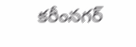కరీంనగర్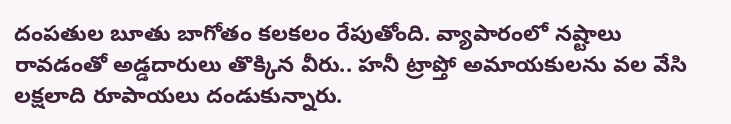దంపతుల బూతు బాగోతం కలకలం రేపుతోంది. వ్యాపారంలో నష్టాలు రావడంతో అడ్డదారులు తొక్కిన వీరు.. హనీ ట్రాప్తో అమాయకులను వల వేసి లక్షలాది రూపాయలు దండుకున్నారు.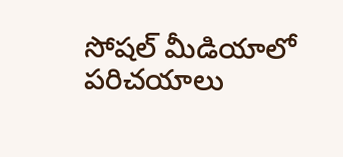సోషల్ మీడియాలో పరిచయాలు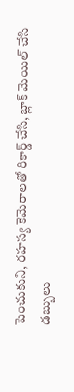పెంచుకుని, రహస్య కెమెరాలతో రికార్డ్ చేసి, బ్లాక్ మెయిల్ చేసి డబ్బులు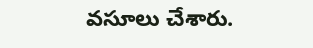వసూలు చేశారు.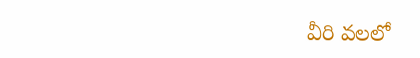వీరి వలలో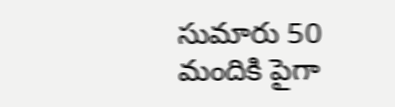సుమారు 50 మందికి పైగా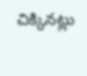చిక్కినట్లు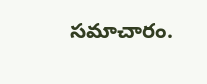సమాచారం.